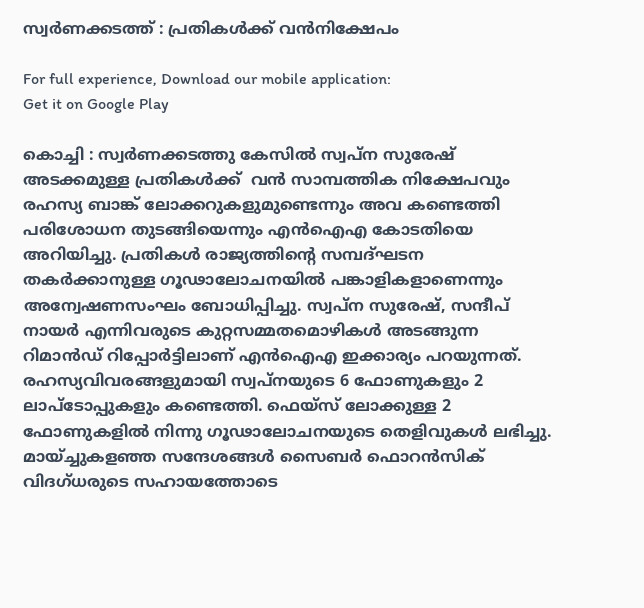സ്വർണക്കടത്ത് : പ്രതികൾക്ക് വൻനിക്ഷേപം

For full experience, Download our mobile application:
Get it on Google Play

കൊച്ചി : സ്വർണക്കടത്തു കേസിൽ സ്വപ്ന സുരേഷ് അടക്കമുള്ള പ്രതികൾക്ക്  വൻ സാമ്പത്തിക നിക്ഷേപവും രഹസ്യ ബാങ്ക് ലോക്കറുകളുമുണ്ടെന്നും അവ കണ്ടെത്തി പരിശോധന തുടങ്ങിയെന്നും എൻഐഎ കോടതിയെ അറിയിച്ചു. പ്രതികൾ രാജ്യത്തിന്റെ സമ്പദ്ഘടന തകർക്കാനുള്ള ഗൂഢാലോചനയിൽ പങ്കാളികളാണെന്നും അന്വേഷണസംഘം ബോധിപ്പിച്ചു. സ്വപ്ന സുരേഷ്, സന്ദീപ് നായർ എന്നിവരുടെ കുറ്റസമ്മതമൊഴികൾ അടങ്ങുന്ന റിമാൻഡ് റിപ്പോർട്ടിലാണ് എൻഐഎ ഇക്കാര്യം പറയുന്നത്. രഹസ്യവിവരങ്ങളുമായി സ്വപ്നയുടെ 6 ഫോണുകളും 2 ലാപ്ടോപ്പുകളും കണ്ടെത്തി. ഫെയ്സ് ലോക്കുള്ള 2 ഫോണുകളിൽ നിന്നു ഗൂഢാലോചനയുടെ തെളിവുകൾ ലഭിച്ചു. മായ്ച്ചുകളഞ്ഞ സന്ദേശങ്ങൾ സൈബർ ഫൊറൻസിക് വിദഗ്ധരുടെ സഹായത്തോടെ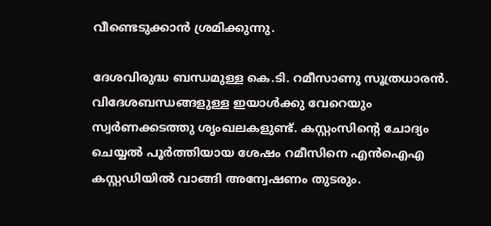വീണ്ടെടുക്കാൻ ശ്രമിക്കുന്നു.

ദേശവിരുദ്ധ ബന്ധമുള്ള കെ.ടി. റമീസാണു സൂത്രധാരൻ. വിദേശബന്ധങ്ങളുള്ള ഇയാൾക്കു വേറെയും സ്വർണക്കടത്തു ശൃംഖലകളുണ്ട്. കസ്റ്റംസിന്റെ ചോദ്യം ചെയ്യൽ പൂർത്തിയായ ശേഷം റമീസിനെ എൻഐഎ കസ്റ്റഡിയിൽ വാങ്ങി അന്വേഷണം തുടരും.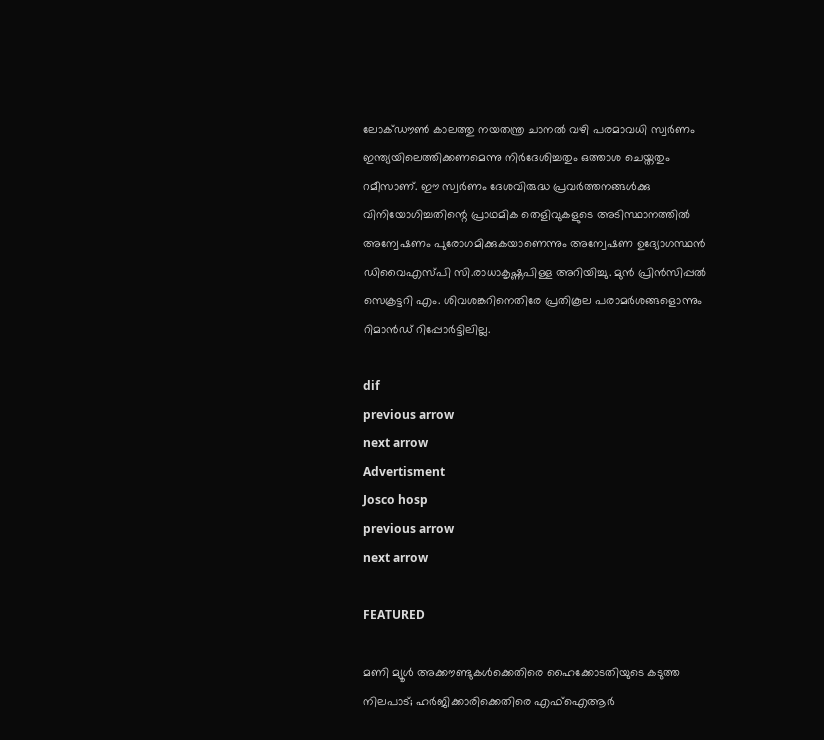ലോക്ഡൗൺ കാലത്തു നയതന്ത്ര ചാനൽ വഴി പരമാവധി സ്വർണം ഇന്ത്യയിലെത്തിക്കണമെന്നു നിർദേശിച്ചതും ഒത്താശ ചെയ്തതും റമീസാണ്. ഈ സ്വർണം ദേശവിരുദ്ധ പ്രവർത്തനങ്ങൾക്കു വിനിയോഗിച്ചതിന്റെ പ്രാഥമിക തെളിവുകളുടെ അടിസ്ഥാനത്തിൽ അന്വേഷണം പുരോഗമിക്കുകയാണെന്നും അന്വേഷണ ഉദ്യോഗസ്ഥൻ ഡിവൈഎസ്പി സി.രാധാകൃഷ്ണപിള്ള അറിയിച്ചു. മുൻ പ്രിൻസിപ്പൽ സെക്രട്ടറി എം. ശിവശങ്കറിനെതിരേ പ്രതികൂല പരാമർശങ്ങളൊന്നും റിമാൻഡ് റിപ്പോർട്ടിലില്ല.

dif
previous arrow
next arrow
Advertisment
Josco hosp
previous arrow
next arrow

FEATURED

മണി മ്യൂൾ അക്കൗണ്ടുകൾക്കെതിരെ ഹൈക്കോടതിയുടെ കടുത്ത നിലപാട്; ഹർജിക്കാരിക്കെതിരെ എഫ്‌ഐആർ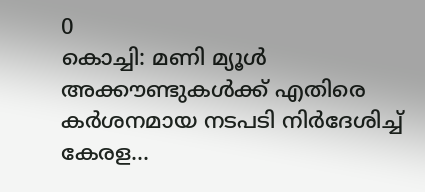0
കൊച്ചി: മണി മ്യൂള്‍ അക്കൗണ്ടുകള്‍ക്ക് എതിരെ കര്‍ശനമായ നടപടി നിര്‍ദേശിച്ച് കേരള...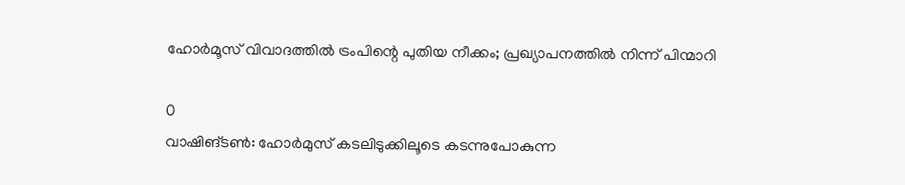ഹോർമൂസ് വിവാദത്തിൽ ട്രംപിന്റെ പുതിയ നീക്കം; പ്രഖ്യാപനത്തിൽ നിന്ന് പിന്മാറി

0
വാഷിങ്ടൺ: ഹോർമുസ് കടലിടുക്കിലൂടെ കടന്നുപോകുന്ന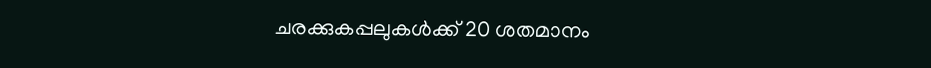ചരക്കുകപ്പലുകൾക്ക് 20 ശതമാനം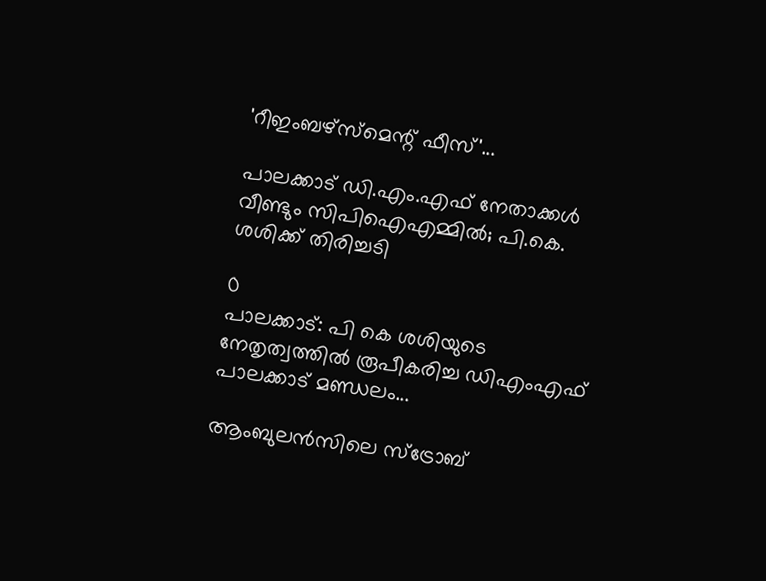'റീഇംബഴ്‌സ്‌മെന്റ് ഫീസ്'...

പാലക്കാട് ഡി.എം.എഫ് നേതാക്കൾ വീണ്ടും സിപിഐഎമ്മിൽ; പി.കെ. ശശിക്ക് തിരിച്ചടി

0
പാലക്കാട്: പി കെ ശശിയുടെ നേതൃത്വത്തില്‍ രൂപീകരിച്ച ഡിഎംഎഫ് പാലക്കാട് മണ്ഡലം...

ആംബുലൻസിലെ സ്ട്രോബ്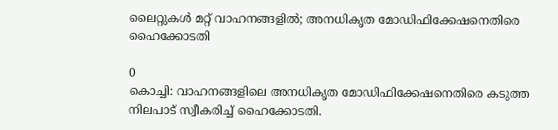ലൈറ്റുകൾ മറ്റ് വാഹനങ്ങളിൽ; അനധികൃത മോഡിഫിക്കേഷനെതിരെ ഹൈക്കോടതി

0
കൊച്ചി: വാഹനങ്ങളിലെ അനധികൃത മോഡിഫിക്കേഷനെതിരെ കടുത്ത നിലപാട് സ്വീകരിച്ച് ഹൈക്കോടതി.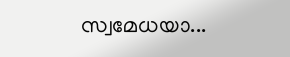സ്വമേധയാ...